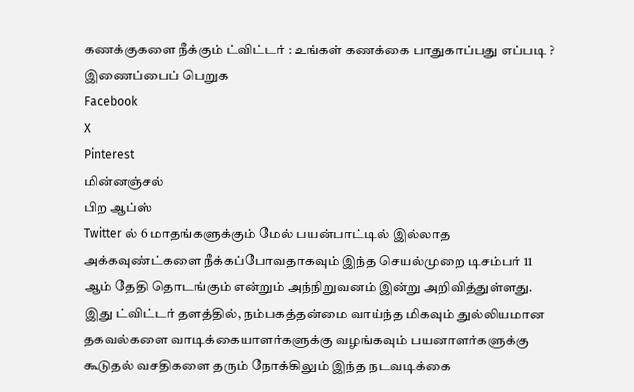கணக்குகளை நீக்கும் ட்விட்டர் : உங்கள் கணக்கை பாதுகாப்பது எப்படி ?
இணைப்பைப் பெறுக
Facebook
X
Pinterest
மின்னஞ்சல்
பிற ஆப்ஸ்
Twitter ல் 6 மாதங்களுக்கும் மேல் பயன்பாட்டில் இல்லாத அக்கவுண்ட்களை நீக்கப்போவதாகவும் இந்த செயல்முறை டிசம்பர் 11 ஆம் தேதி தொடங்கும் என்றும் அந்நிறுவனம் இன்று அறிவித்துள்ளது.
இது ட்விட்டர் தளத்தில், நம்பகத்தன்மை வாய்ந்த மிகவும் துல்லியமான தகவல்களை வாடிக்கையாளர்களுக்கு வழங்கவும் பயனாளர்களுக்கு கூடுதல் வசதிகளை தரும் நோக்கிலும் இந்த நடவடிக்கை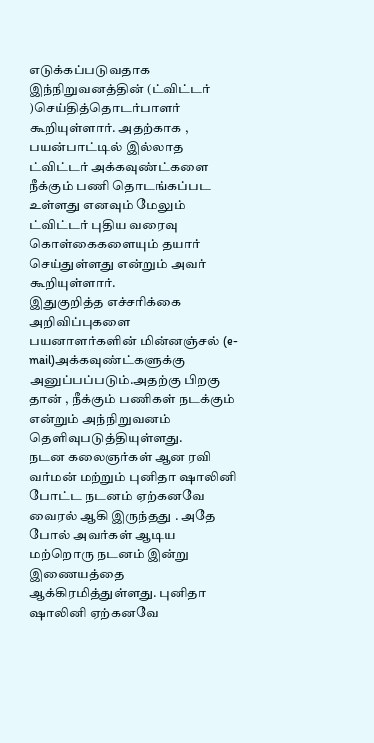எடுக்கப்படுவதாக இந்நிறுவனத்தின் (ட்விட்டர் )செய்தித்தொடர்பாளர் கூறியுள்ளார். அதற்காக , பயன்பாட்டில் இல்லாத ட்விட்டர் அக்கவுண்ட்களை நீக்கும் பணி தொடங்கப்பட உள்ளது எனவும் மேலும் ட்விட்டர் புதிய வரைவு கொள்கைகளையும் தயார் செய்துள்ளது என்றும் அவர் கூறியுள்ளார்.
இதுகுறித்த எச்சரிக்கை அறிவிப்புகளை பயனாளர்களின் மின்னஞ்சல் (e-mail)அக்கவுண்ட்களுக்கு அனுப்பப்படும்.அதற்கு பிறகு தான் , நீக்கும் பணிகள் நடக்கும் என்றும் அந்நிறுவனம் தெளிவுபடுத்தியுள்ளது.
நடன கலைஞர்கள் ஆன ரவி வர்மன் மற்றும் புனிதா ஷாலினி போட்ட நடனம் ஏற்கனவே வைரல் ஆகி இருந்தது . அதே போல் அவர்கள் ஆடிய மற்றொரு நடனம் இன்று இணையத்தை ஆக்கிரமித்துள்ளது. புனிதா ஷாலினி ஏற்கனவே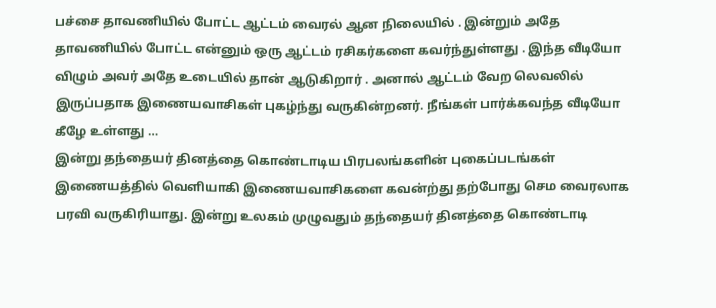பச்சை தாவணியில் போட்ட ஆட்டம் வைரல் ஆன நிலையில் . இன்றும் அதே தாவணியில் போட்ட என்னும் ஒரு ஆட்டம் ரசிகர்களை கவர்ந்துள்ளது . இந்த வீடியோ விழும் அவர் அதே உடையில் தான் ஆடுகிறார் . அனால் ஆட்டம் வேற லெவலில் இருப்பதாக இணையவாசிகள் புகழ்ந்து வருகின்றனர். நீங்கள் பார்க்கவந்த வீடியோ கீழே உள்ளது …
இன்று தந்தையர் தினத்தை கொண்டாடிய பிரபலங்களின் புகைப்படங்கள் இணையத்தில் வெளியாகி இணையவாசிகளை கவன்ற்து தற்போது செம வைரலாக பரவி வருகிரியாது. இன்று உலகம் முழுவதும் தந்தையர் தினத்தை கொண்டாடி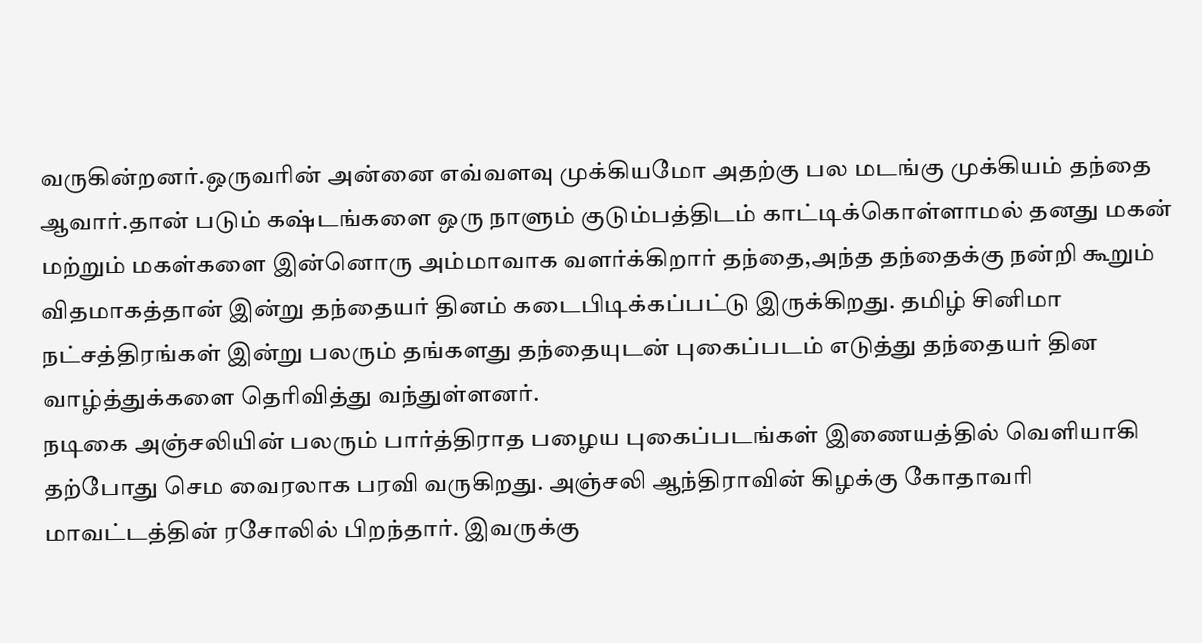வருகின்றனர்.ஒருவரின் அன்னை எவ்வளவு முக்கியமோ அதற்கு பல மடங்கு முக்கியம் தந்தை ஆவார்.தான் படும் கஷ்டங்களை ஒரு நாளும் குடும்பத்திடம் காட்டிக்கொள்ளாமல் தனது மகன் மற்றும் மகள்களை இன்னொரு அம்மாவாக வளர்க்கிறார் தந்தை,அந்த தந்தைக்கு நன்றி கூறும் விதமாகத்தான் இன்று தந்தையர் தினம் கடைபிடிக்கப்பட்டு இருக்கிறது. தமிழ் சினிமா நட்சத்திரங்கள் இன்று பலரும் தங்களது தந்தையுடன் புகைப்படம் எடுத்து தந்தையர் தின வாழ்த்துக்களை தெரிவித்து வந்துள்ளனர்.
நடிகை அஞ்சலியின் பலரும் பார்த்திராத பழைய புகைப்படங்கள் இணையத்தில் வெளியாகி தற்போது செம வைரலாக பரவி வருகிறது. அஞ்சலி ஆந்திராவின் கிழக்கு கோதாவரி மாவட்டத்தின் ரசோலில் பிறந்தார். இவருக்கு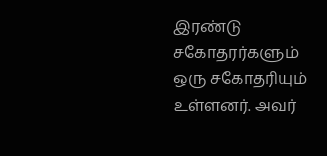இரண்டு சகோதரர்களும் ஒரு சகோதரியும் உள்ளனர். அவர்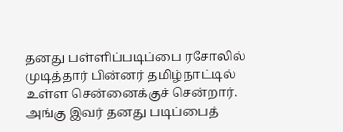தனது பள்ளிப்படிப்பை ரசோலில் முடித்தார் பின்னர் தமிழ்நாட்டில் உள்ள சென்னைக்குச் சென்றார். அங்கு இவர் தனது படிப்பைத்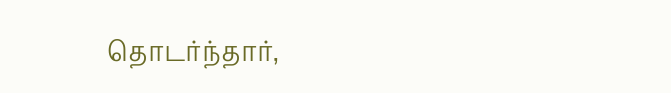தொடர்ந்தார்,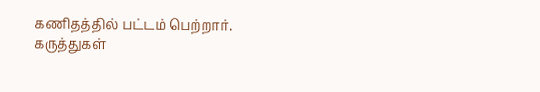கணிதத்தில் பட்டம் பெற்றார்.
கருத்துகள்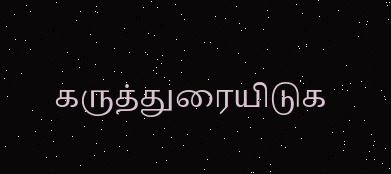கருத்துரையிடுக